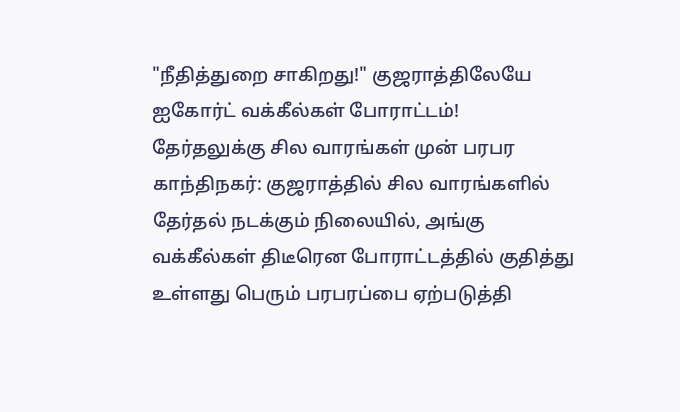"நீதித்துறை சாகிறது!" குஜராத்திலேயே ஐகோர்ட் வக்கீல்கள் போராட்டம்! தேர்தலுக்கு சில வாரங்கள் முன் பரபர
காந்திநகர்: குஜராத்தில் சில வாரங்களில் தேர்தல் நடக்கும் நிலையில், அங்கு வக்கீல்கள் திடீரென போராட்டத்தில் குதித்து உள்ளது பெரும் பரபரப்பை ஏற்படுத்தி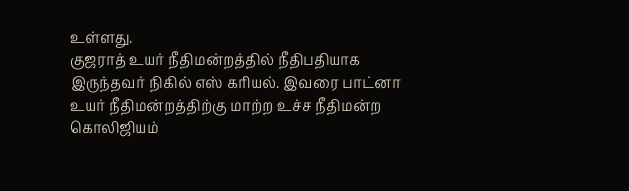உள்ளது.
குஜராத் உயர் நீதிமன்றத்தில் நீதிபதியாக இருந்தவர் நிகில் எஸ் கரியல். இவரை பாட்னா உயர் நீதிமன்றத்திற்கு மாற்ற உச்ச நீதிமன்ற கொலிஜியம்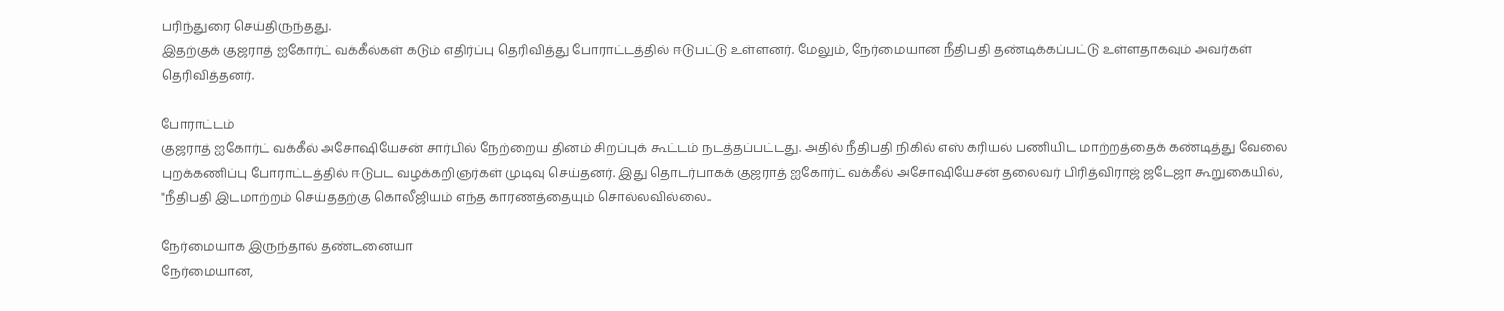பரிந்துரை செய்திருந்தது.
இதற்குக் குஜராத் ஐகோர்ட் வக்கீல்கள் கடும் எதிர்ப்பு தெரிவித்து போராட்டத்தில் ஈடுபட்டு உள்ளனர். மேலும், நேர்மையான நீதிபதி தண்டிக்கப்பட்டு உள்ளதாகவும் அவர்கள் தெரிவித்தனர்.

போராட்டம்
குஜராத் ஐகோர்ட் வக்கீல் அசோஷியேசன் சார்பில் நேற்றைய தினம் சிறப்புக் கூட்டம் நடத்தப்பட்டது. அதில் நீதிபதி நிகில் எஸ் கரியல் பணியிட மாற்றத்தைக் கண்டித்து வேலை புறக்கணிப்பு போராட்டத்தில் ஈடுபட வழக்கறிஞர்கள் முடிவு செய்தனர். இது தொடர்பாகக் குஜராத் ஐகோர்ட் வக்கீல் அசோஷியேசன் தலைவர் பிரித்விராஜ் ஜடேஜா கூறுகையில், "நீதிபதி இடமாற்றம் செய்ததற்கு கொலீஜியம் எந்த காரணத்தையும் சொல்லவில்லை..

நேர்மையாக இருந்தால் தண்டனையா
நேர்மையான,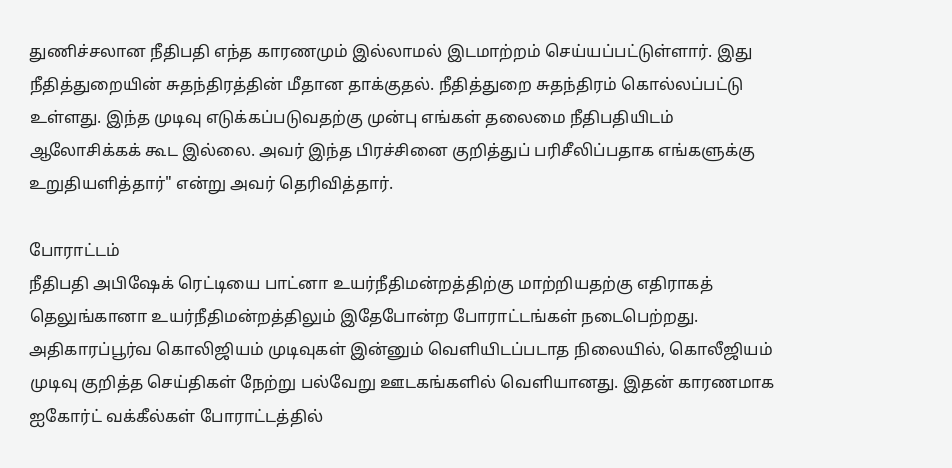துணிச்சலான நீதிபதி எந்த காரணமும் இல்லாமல் இடமாற்றம் செய்யப்பட்டுள்ளார். இது நீதித்துறையின் சுதந்திரத்தின் மீதான தாக்குதல். நீதித்துறை சுதந்திரம் கொல்லப்பட்டு உள்ளது. இந்த முடிவு எடுக்கப்படுவதற்கு முன்பு எங்கள் தலைமை நீதிபதியிடம் ஆலோசிக்கக் கூட இல்லை. அவர் இந்த பிரச்சினை குறித்துப் பரிசீலிப்பதாக எங்களுக்கு உறுதியளித்தார்" என்று அவர் தெரிவித்தார்.

போராட்டம்
நீதிபதி அபிஷேக் ரெட்டியை பாட்னா உயர்நீதிமன்றத்திற்கு மாற்றியதற்கு எதிராகத் தெலுங்கானா உயர்நீதிமன்றத்திலும் இதேபோன்ற போராட்டங்கள் நடைபெற்றது. அதிகாரப்பூர்வ கொலிஜியம் முடிவுகள் இன்னும் வெளியிடப்படாத நிலையில், கொலீஜியம் முடிவு குறித்த செய்திகள் நேற்று பல்வேறு ஊடகங்களில் வெளியானது. இதன் காரணமாக ஐகோர்ட் வக்கீல்கள் போராட்டத்தில்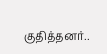குதித்தனர்..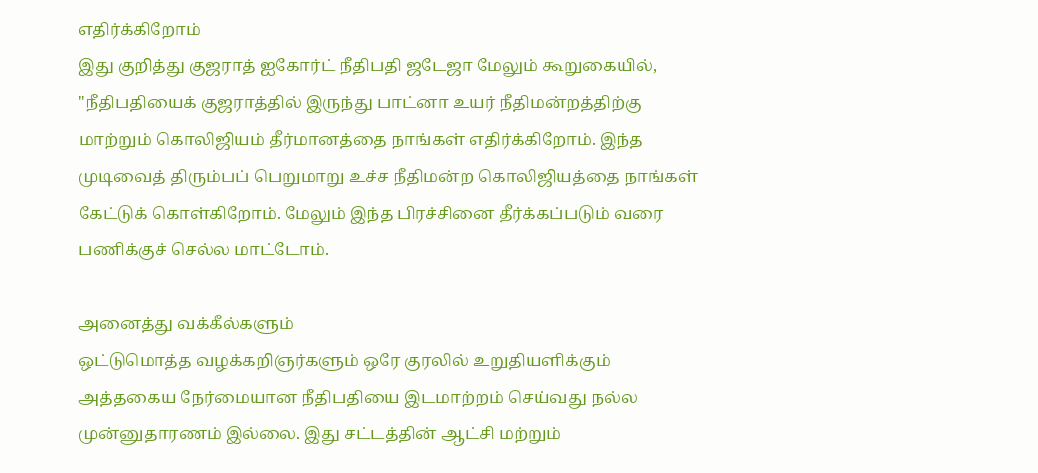எதிர்க்கிறோம்
இது குறித்து குஜராத் ஐகோர்ட் நீதிபதி ஜடேஜா மேலும் கூறுகையில், "நீதிபதியைக் குஜராத்தில் இருந்து பாட்னா உயர் நீதிமன்றத்திற்கு மாற்றும் கொலிஜியம் தீர்மானத்தை நாங்கள் எதிர்க்கிறோம். இந்த முடிவைத் திரும்பப் பெறுமாறு உச்ச நீதிமன்ற கொலிஜியத்தை நாங்கள் கேட்டுக் கொள்கிறோம். மேலும் இந்த பிரச்சினை தீர்க்கப்படும் வரை பணிக்குச் செல்ல மாட்டோம்.

அனைத்து வக்கீல்களும்
ஒட்டுமொத்த வழக்கறிஞர்களும் ஒரே குரலில் உறுதியளிக்கும் அத்தகைய நேர்மையான நீதிபதியை இடமாற்றம் செய்வது நல்ல முன்னுதாரணம் இல்லை. இது சட்டத்தின் ஆட்சி மற்றும்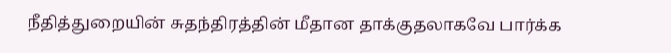நீதித்துறையின் சுதந்திரத்தின் மீதான தாக்குதலாகவே பார்க்க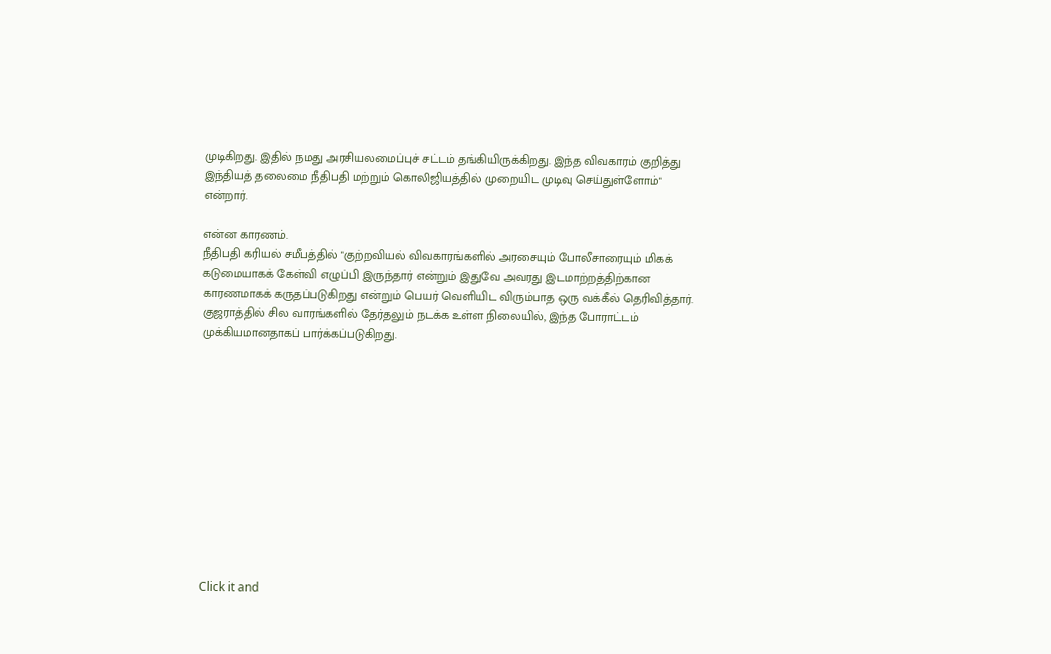முடிகிறது. இதில் நமது அரசியலமைப்புச் சட்டம் தங்கியிருக்கிறது. இந்த விவகாரம் குறித்து இந்தியத் தலைமை நீதிபதி மற்றும் கொலிஜியத்தில் முறையிட முடிவு செய்துள்ளோம்" என்றார்.

என்ன காரணம்.
நீதிபதி கரியல் சமீபத்தில் "குற்றவியல் விவகாரங்களில் அரசையும் போலீசாரையும் மிகக் கடுமையாகக் கேள்வி எழுப்பி இருந்தார் என்றும் இதுவே அவரது இடமாற்றத்திற்கான காரணமாகக் கருதப்படுகிறது என்றும் பெயர் வெளியிட விரும்பாத ஒரு வக்கீல் தெரிவித்தார். குஜராத்தில் சில வாரங்களில் தேர்தலும் நடக்க உள்ள நிலையில், இந்த போராட்டம் முக்கியமானதாகப் பார்க்கப்படுகிறது.












Click it and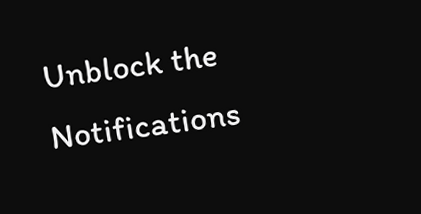Unblock the Notifications